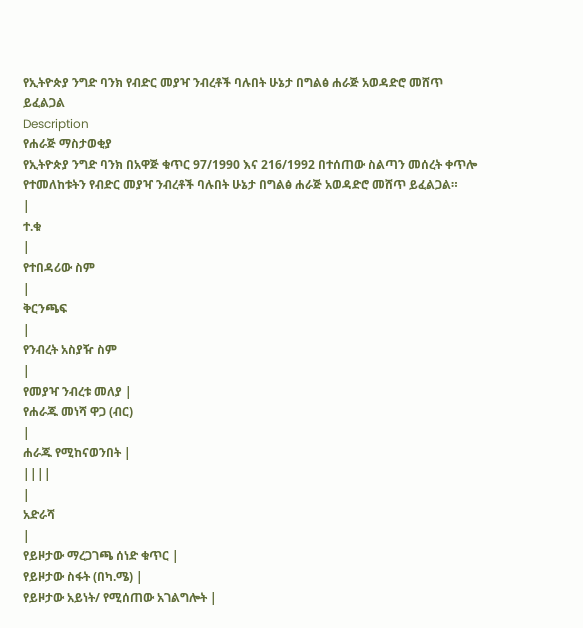የኢትዮጵያ ንግድ ባንክ የብድር መያዣ ንብረቶች ባሉበት ሁኔታ በግልፅ ሐራጅ አወዳድሮ መሸጥ ይፈልጋል
Description
የሐራጅ ማስታወቂያ
የኢትዮጵያ ንግድ ባንክ በአዋጅ ቁጥር 97/1990 እና 216/1992 በተሰጠው ስልጣን መሰረት ቀጥሎ የተመለከቱትን የብድር መያዣ ንብረቶች ባሉበት ሁኔታ በግልፅ ሐራጅ አወዳድሮ መሸጥ ይፈልጋል።
|
ተ.ቁ
|
የተበዳሪው ስም
|
ቅርንጫፍ
|
የንብረት አስያዥ ስም
|
የመያዣ ንብረቱ መለያ |
የሐራጁ መነሻ ዋጋ (ብር)
|
ሐራጁ የሚከናወንበት |
||||
|
አድራሻ
|
የይዞታው ማረጋገጫ ሰነድ ቁጥር |
የይዞታው ስፋት (በካ.ሜ) |
የይዞታው አይነት/ የሚሰጠው አገልግሎት |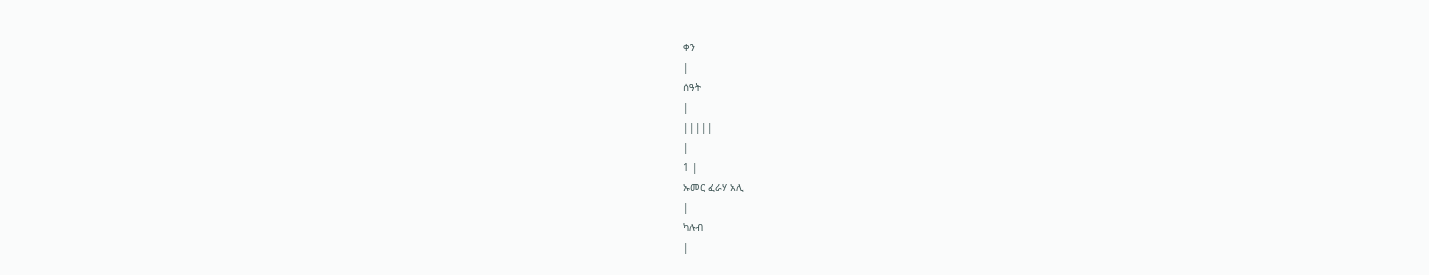ቀን
|
ሰዓት
|
|||||
|
1 |
ኡመር ፈራሃ አሊ
|
ካሉብ
|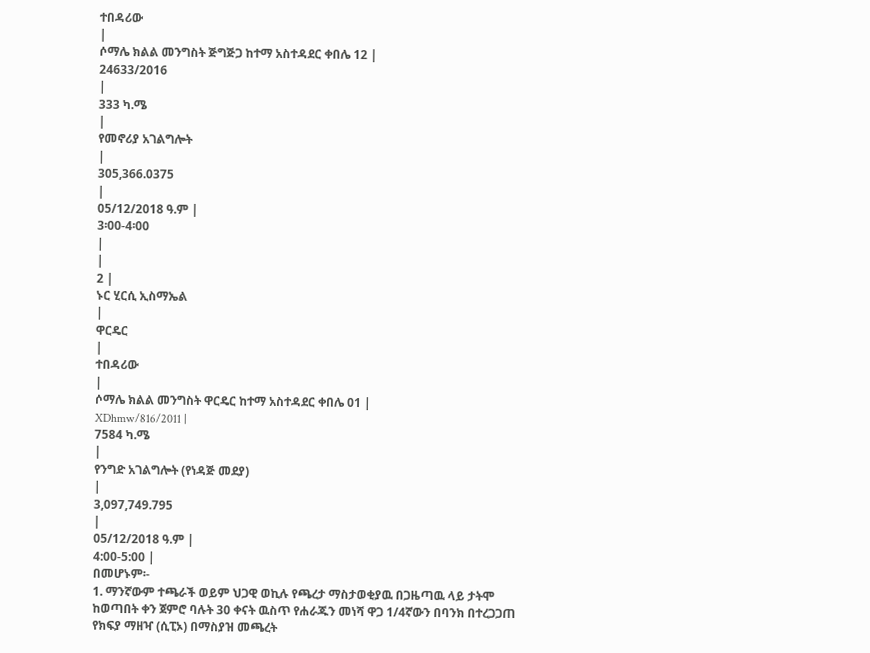ተበዳሪው
|
ሶማሌ ክልል መንግስት ጅግጅጋ ከተማ አስተዳደር ቀበሌ 12 |
24633/2016
|
333 ካ.ሜ
|
የመኖሪያ አገልግሎት
|
305,366.0375
|
05/12/2018 ዓ.ም |
3፡00-4፡00
|
|
2 |
ኑር ሂርሲ ኢስማኤል
|
ዋርዴር
|
ተበዳሪው
|
ሶማሌ ክልል መንግስት ዋርዴር ከተማ አስተዳደር ቀበሌ 01 |
XDhmw/816/2011 |
7584 ካ.ሜ
|
የንግድ አገልግሎት (የነዳጅ መደያ)
|
3,097,749.795
|
05/12/2018 ዓ.ም |
4:00-5:00 |
በመሆኑም፡-
1. ማንኛውም ተጫራች ወይም ህጋዊ ወኪሉ የጫረታ ማስታወቂያዉ በጋዜጣዉ ላይ ታትሞ ከወጣበት ቀን ጀምሮ ባሉት 30 ቀናት ዉስጥ የሐራጁን መነሻ ዋጋ 1/4ኛውን በባንክ በተረጋጋጠ የክፍያ ማዘዣ (ሲፒኦ) በማስያዝ መጫረት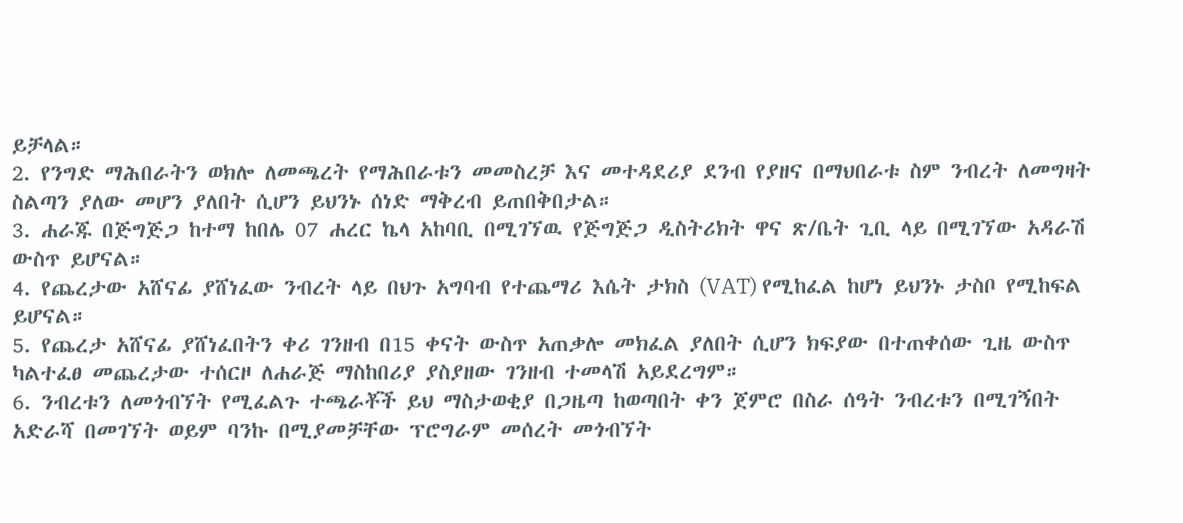ይቻላል።
2. የንግድ ማሕበራትን ወክሎ ለመጫረት የማሕበራቱን መመስረቻ እና መተዳደሪያ ደንብ የያዘና በማህበራቱ ስም ንብረት ለመግዛት ስልጣን ያለው መሆን ያለበት ሲሆን ይህንኑ ሰነድ ማቅረብ ይጠበቅበታል።
3. ሐራጁ በጅግጅጋ ከተማ ከበሌ 07 ሐረር ኬላ አከባቢ በሚገኘዉ የጅግጅጋ ዲስትሪክት ዋና ጽ/ቤት ጊቢ ላይ በሚገኘው አዳራሽ ውስጥ ይሆናል።
4. የጨረታው አሸናፊ ያሸነፈው ንብረት ላይ በህጉ አግባብ የተጨማሪ እሴት ታክስ (VAT) የሚከፈል ከሆነ ይህንኑ ታስቦ የሚከፍል ይሆናል።
5. የጨረታ አሸናፊ ያሸነፈበትን ቀሪ ገንዘብ በ15 ቀናት ውስጥ አጠቃሎ መክፈል ያለበት ሲሆን ክፍያው በተጠቀሰው ጊዜ ውስጥ ካልተፈፀ መጨረታው ተሰርዞ ለሐራጅ ማስከበሪያ ያስያዘው ገንዘብ ተመላሽ አይደረግም።
6. ንብረቱን ለመጎብኘት የሚፈልጉ ተጫራቾች ይህ ማስታወቂያ በጋዜጣ ከወጣበት ቀን ጀምሮ በስራ ሰዓት ንብረቱን በሚገኝበት አድራሻ በመገኘት ወይም ባንኩ በሚያመቻቸው ፕሮግራም መሰረት መጎብኘት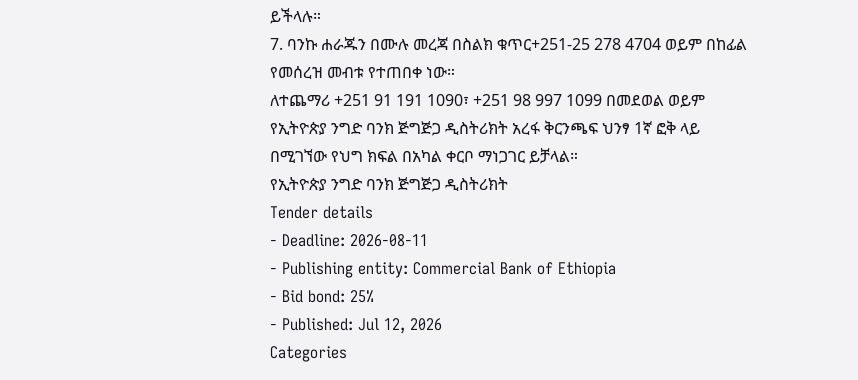ይችላሉ።
7. ባንኩ ሐራጁን በሙሉ መረጃ በስልክ ቁጥር+251-25 278 4704 ወይም በከፊል የመሰረዝ መብቱ የተጠበቀ ነው።
ለተጨማሪ +251 91 191 1090፣ +251 98 997 1099 በመደወል ወይም የኢትዮጵያ ንግድ ባንክ ጅግጅጋ ዲስትሪክት አረፋ ቅርንጫፍ ህንፃ 1ኛ ፎቅ ላይ በሚገኘው የህግ ክፍል በአካል ቀርቦ ማነጋገር ይቻላል።
የኢትዮጵያ ንግድ ባንክ ጅግጅጋ ዲስትሪክት
Tender details
- Deadline: 2026-08-11
- Publishing entity: Commercial Bank of Ethiopia
- Bid bond: 25%
- Published: Jul 12, 2026
Categories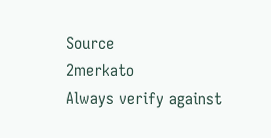Source
2merkato
Always verify against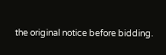the original notice before bidding.